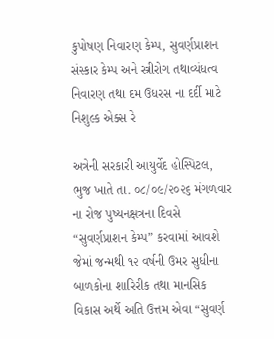કુપોષણ નિવારણ કેમ્પ, સુવર્ણપ્રાશન સંસ્કાર કેમ્પ અને સ્ત્રીરોગ તથાવ્યંધત્વ નિવારણ તથા દમ ઉધરસ ના દર્દી માટે નિશુલ્ક એક્સ રે

અત્રેની સરકારી આયુર્વેદ હોસ્પિટલ, ભુજ ખાતે તા. ૦૮/૦૯/૨૦૨૬ મંગળવાર ના રોજ પુષ્યનક્ષત્રના દિવસે “સુવર્ણપ્રાશન કેમ્પ” કરવામાં આવશે જેમાં જન્મથી ૧૨ વર્ષની ઉમર સુધીના બાળકોના શારિરીક તથા માનસિક વિકાસ અર્થે અતિ ઉત્તમ એવા “સુવર્ણ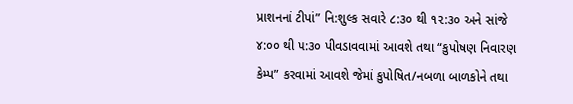પ્રાશનનાં ટીપાં” નિ:શુલ્ક સવારે ૮:૩૦ થી ૧૨:૩૦ અને સાંજે ૪:૦૦ થી ૫:૩૦ પીવડાવવામાં આવશે તથા “કુપોષણ નિવારણ કેમ્પ” કરવામાં આવશે જેમાં કુપોષિત/નબળા બાળકોને તથા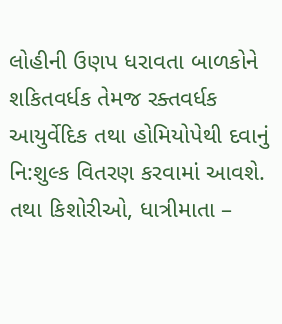લોહીની ઉણપ ધરાવતા બાળકોને શકિતવર્ધક તેમજ રક્તવર્ધક આયુર્વેદિક તથા હોમિયોપેથી દવાનું નિ:શુલ્ક વિતરણ કરવામાં આવશે. તથા કિશોરીઓ, ધાત્રીમાતા –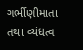ગર્ભીણીમાતા તથા વ્યંધત્વ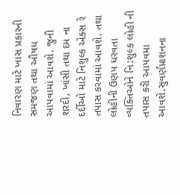નિવારણ માટે ખાસ પ્રકારની સમજણ તથા ઔષધ આપવામાં આવશે. જુની શરદી, ખાંસી તથા દમ ના દર્દીઓ માટે નિશુલ્ક એક્સ રે તપાસ કરવામાં આવશે. તથા લોહીની ઉણપ ધરવતા વ્યક્તિઓને નિ:શુલ્ક લોહી ની તપાસ કરી આપવમા આવશે.સુવર્ણપ્રાશનના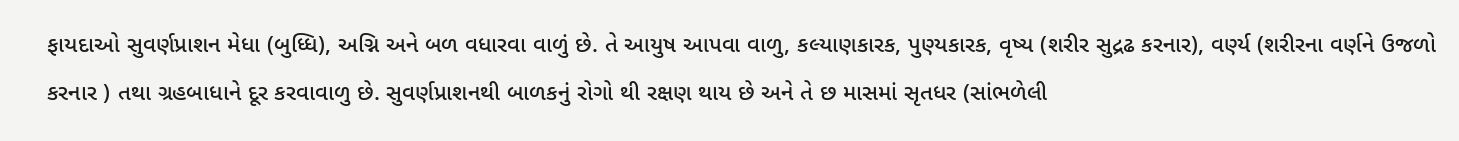ફાયદાઓ સુવર્ણપ્રાશન મેધા (બુધ્ધિ), અગ્નિ અને બળ વધારવા વાળું છે. તે આયુષ આપવા વાળુ, કલ્યાણકારક, પુણ્યકારક, વૃષ્ય (શરીર સુદ્રઢ કરનાર), વર્ણ્ય (શરીરના વર્ણને ઉજળો કરનાર ) તથા ગ્રહબાધાને દૂર કરવાવાળુ છે. સુવર્ણપ્રાશનથી બાળકનું રોગો થી રક્ષણ થાય છે અને તે છ માસમાં સૃતધર (સાંભળેલી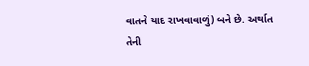વાતને યાદ રાખવાવાળું) બને છે. અર્થાત તેની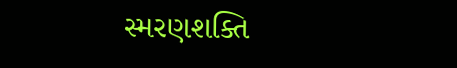સ્મરણશક્તિ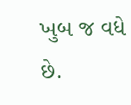ખુબ જ વધે છે.